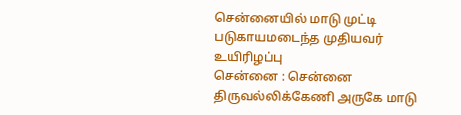சென்னையில் மாடு முட்டி படுகாயமடைந்த முதியவர் உயிரிழப்பு
சென்னை : சென்னை திருவல்லிக்கேணி அருகே மாடு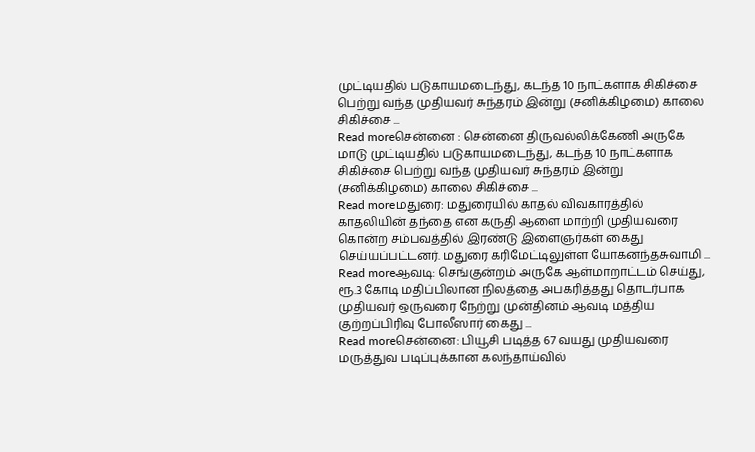முட்டியதில் படுகாயமடைந்து, கடந்த 10 நாட்களாக சிகிச்சை பெற்று வந்த முதியவர் சுந்தரம் இன்று (சனிக்கிழமை) காலை சிகிச்சை ...
Read moreசென்னை : சென்னை திருவல்லிக்கேணி அருகே மாடு முட்டியதில் படுகாயமடைந்து, கடந்த 10 நாட்களாக சிகிச்சை பெற்று வந்த முதியவர் சுந்தரம் இன்று (சனிக்கிழமை) காலை சிகிச்சை ...
Read moreமதுரை: மதுரையில் காதல் விவகாரத்தில் காதலியின் தந்தை என கருதி ஆளை மாற்றி முதியவரை கொன்ற சம்பவத்தில் இரண்டு இளைஞர்கள் கைது செய்யப்பட்டனர். மதுரை கரிமேட்டிலுள்ள யோகனந்தசுவாமி ...
Read moreஆவடி: செங்குன்றம் அருகே ஆள்மாறாட்டம் செய்து, ரூ.3 கோடி மதிப்பிலான நிலத்தை அபகரித்தது தொடர்பாக முதியவர் ஒருவரை நேற்று முன்தினம் ஆவடி மத்திய குற்றப்பிரிவு போலீஸார் கைது ...
Read moreசென்னை: பியூசி படித்த 67 வயது முதியவரை மருத்துவ படிப்புக்கான கலந்தாய்வில்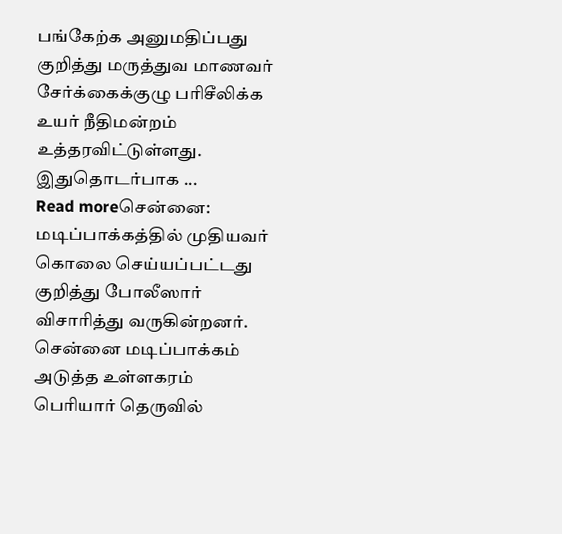பங்கேற்க அனுமதிப்பது குறித்து மருத்துவ மாணவர் சேர்க்கைக்குழு பரிசீலிக்க உயர் நீதிமன்றம் உத்தரவிட்டுள்ளது. இதுதொடர்பாக ...
Read moreசென்னை: மடிப்பாக்கத்தில் முதியவர் கொலை செய்யப்பட்டது குறித்து போலீஸார் விசாரித்து வருகின்றனர். சென்னை மடிப்பாக்கம் அடுத்த உள்ளகரம் பெரியார் தெருவில்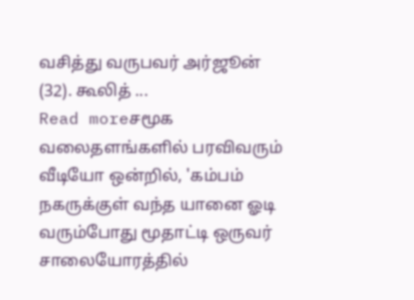வசித்து வருபவர் அர்ஜூன் (32). கூலித் ...
Read moreசமூக வலைதளங்களில் பரவிவரும் வீடியோ ஒன்றில், 'கம்பம் நகருக்குள் வந்த யானை ஓடி வரும்போது மூதாட்டி ஒருவர் சாலையோரத்தில்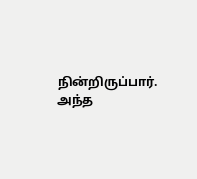நின்றிருப்பார். அந்த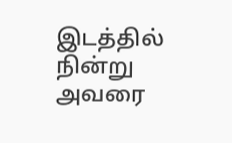இடத்தில் நின்று அவரை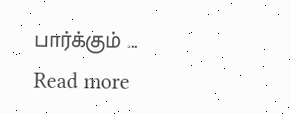பார்க்கும் ...
Read more